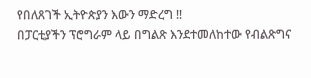የበለጸገች ኢትዮጵያን እውን ማድረግ !!
በፓርቲያችን ፕሮግራም ላይ በግልጽ እንደተመለከተው የብልጽግና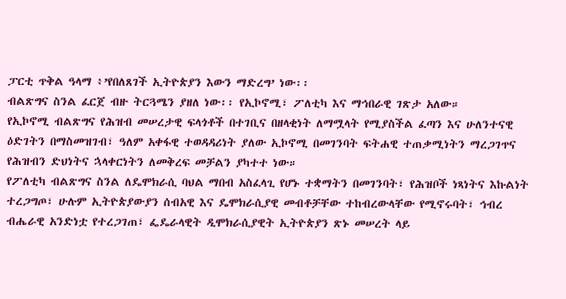ፓርቲ ጥቅል ዓላማ ፥’የበለጸገች ኢትዮጵያን እውን ማድረግ’ ነው፡፡
ብልጽግና ስንል ፈርጀ ብዙ ትርጓሜን ያዘለ ነው፡፡ የኢኮኖሚ፣ ፖለቲካ እና ማኅበራዊ ገጽታ አለው።
የኢኮኖሚ ብልጽግና የሕዝብ መሠረታዊ ፍላጎቶች በተገቢና በዘላቂነት ለማሟላት የሚያስችል ፈጣን እና ሁለንተናዊ ዕድገትን በማስመዝገብ፣ ዓለም አቀፋዊ ተወዳዳሪነት ያለው ኢኮኖሚ በመገንባት ፍትሐዊ ተጠቃሚነትን ማረጋገጥና የሕዝብን ድህነትና ኋላቀርነትን ለመቅረፍ መቻልን ያካተተ ነው።
የፖለቲካ ብልጽግና ስንል ለዴሞክራሲ ባህል ማበብ አስፈላጊ የሆኑ ተቋማትን በመገንባት፣ የሕዝቦች ነጻነትና እኩልነት ተረጋግጦ፣ ሁሉም ኢትዮጵያውያን ሰብአዊ እና ዴሞክራሲያዊ መብቶቻቸው ተከብረውላቸው የሚኖሩባት፣ ኅብረ ብሔራዊ አንድነቷ የተረጋገጠ፣ ፌዴራላዊት ዲሞክራሲያዊት ኢትዮጵያን ጽኑ መሠረት ላይ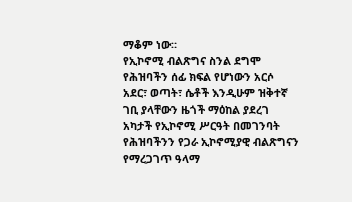ማቆም ነው።
የኢኮኖሚ ብልጽግና ስንል ደግሞ የሕዝባችን ሰፊ ክፍል የሆነውን አርሶ አደር፣ ወጣት፣ ሴቶች እንዲሁም ዝቅተኛ ገቢ ያላቸውን ዜጎች ማዕከል ያደረገ አካታች የኢኮኖሚ ሥርዓት በመገንባት የሕዝባችንን የጋራ ኢኮኖሚያዊ ብልጽግናን የማረጋገጥ ዓላማ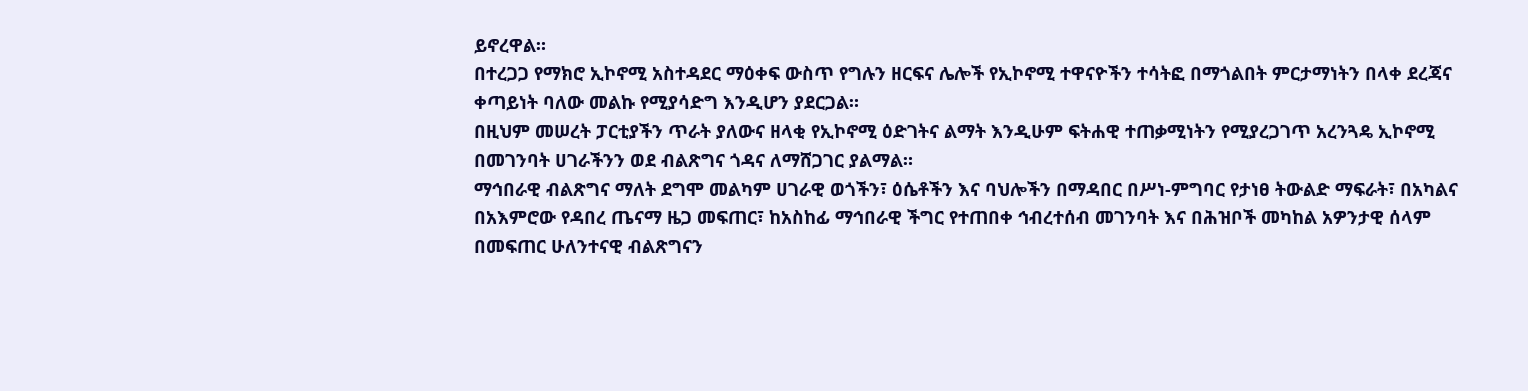ይኖረዋል።
በተረጋጋ የማክሮ ኢኮኖሚ አስተዳደር ማዕቀፍ ውስጥ የግሉን ዘርፍና ሌሎች የኢኮኖሚ ተዋናዮችን ተሳትፎ በማጎልበት ምርታማነትን በላቀ ደረጃና ቀጣይነት ባለው መልኩ የሚያሳድግ እንዲሆን ያደርጋል።
በዚህም መሠረት ፓርቲያችን ጥራት ያለውና ዘላቂ የኢኮኖሚ ዕድገትና ልማት እንዲሁም ፍትሐዊ ተጠቃሚነትን የሚያረጋገጥ አረንጓዴ ኢኮኖሚ በመገንባት ሀገራችንን ወደ ብልጽግና ጎዳና ለማሸጋገር ያልማል።
ማኅበራዊ ብልጽግና ማለት ደግሞ መልካም ሀገራዊ ወጎችን፣ ዕሴቶችን እና ባህሎችን በማዳበር በሥነ-ምግባር የታነፀ ትውልድ ማፍራት፣ በአካልና በአእምሮው የዳበረ ጤናማ ዜጋ መፍጠር፣ ከአስከፊ ማኅበራዊ ችግር የተጠበቀ ኅብረተሰብ መገንባት እና በሕዝቦች መካከል አዎንታዊ ሰላም በመፍጠር ሁለንተናዊ ብልጽግናን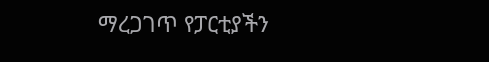ማረጋገጥ የፓርቲያችን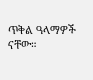ጥቅል ዓላማዎች ናቸው።